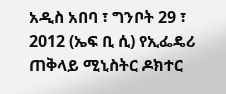አዲስ አበባ ፣ ግንቦት 29 ፣ 2012 (ኤፍ ቢ ሲ) የኢፌዴሪ ጠቅላይ ሚኒስትር ዶክተር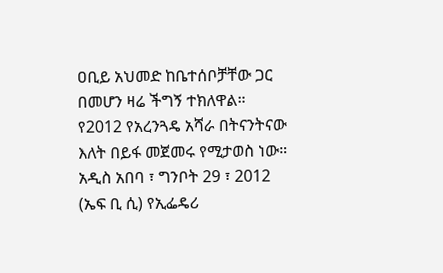ዐቢይ አህመድ ከቤተሰቦቻቸው ጋር በመሆን ዛሬ ችግኝ ተክለዋል።
የ2012 የአረንጓዴ አሻራ በትናንትናው እለት በይፋ መጀመሩ የሚታወስ ነው።
አዲስ አበባ ፣ ግንቦት 29 ፣ 2012 (ኤፍ ቢ ሲ) የኢፌዴሪ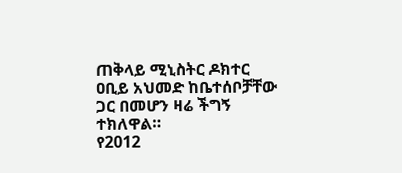ጠቅላይ ሚኒስትር ዶክተር ዐቢይ አህመድ ከቤተሰቦቻቸው ጋር በመሆን ዛሬ ችግኝ ተክለዋል።
የ2012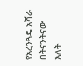የአረንጓዴ አሻራ በትናንትናው እለት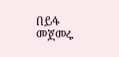በይፋ መጀመሩ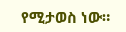የሚታወስ ነው።